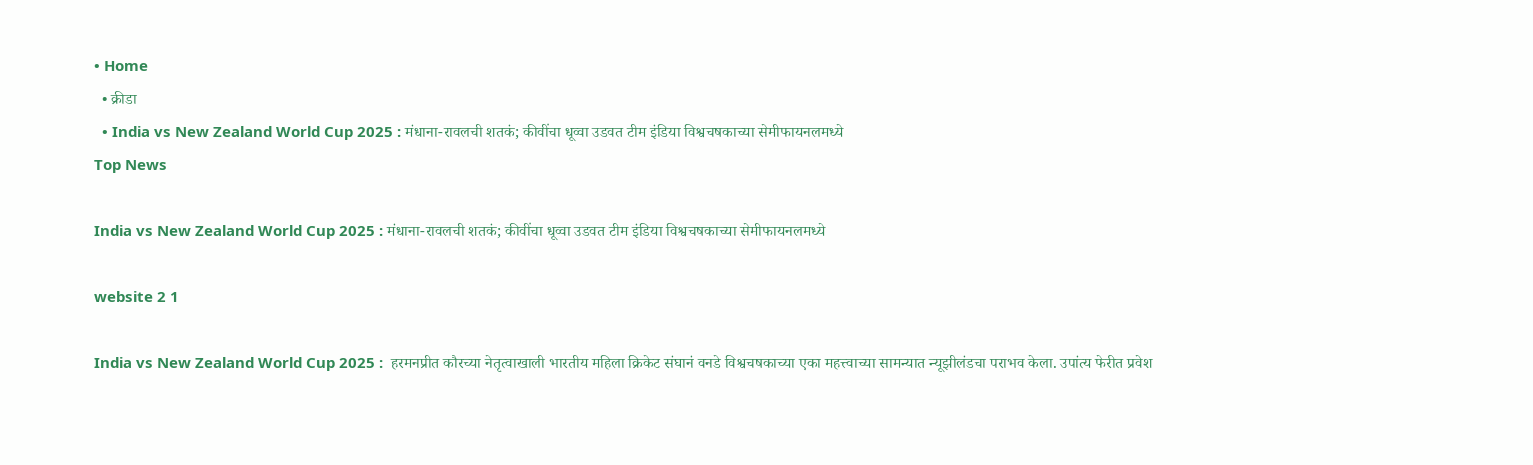• Home
  • क्रीडा
  • India vs New Zealand World Cup 2025 : मंधाना-रावलची शतकं; कीवींचा धूव्वा उडवत टीम इंडिया विश्वचषकाच्या सेमीफायनलमध्ये
Top News

India vs New Zealand World Cup 2025 : मंधाना-रावलची शतकं; कीवींचा धूव्वा उडवत टीम इंडिया विश्वचषकाच्या सेमीफायनलमध्ये

website 2 1

India vs New Zealand World Cup 2025 :  हरमनप्रीत कौरच्या नेतृत्वाखाली भारतीय महिला क्रिकेट संघानं वनडे विश्वचषकाच्या एका महत्त्वाच्या सामन्यात न्यूझीलंडचा पराभव केला. उपांत्य फेरीत प्रवेश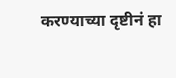करण्याच्या दृष्टीनं हा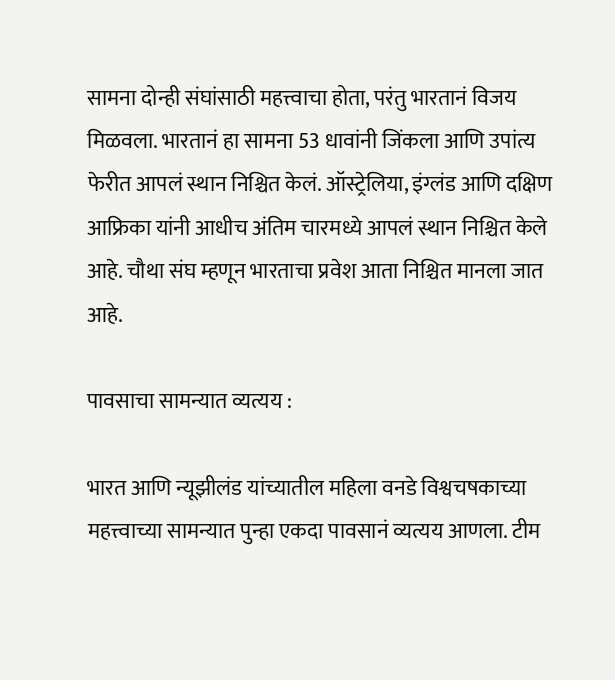सामना दोन्ही संघांसाठी महत्त्वाचा होता, परंतु भारतानं विजय मिळवला. भारतानं हा सामना 53 धावांनी जिंकला आणि उपांत्य फेरीत आपलं स्थान निश्चित केलं. ऑस्ट्रेलिया, इंग्लंड आणि दक्षिण आफ्रिका यांनी आधीच अंतिम चारमध्ये आपलं स्थान निश्चित केले आहे. चौथा संघ म्हणून भारताचा प्रवेश आता निश्चित मानला जात आहे.

पावसाचा सामन्यात व्यत्यय :

भारत आणि न्यूझीलंड यांच्यातील महिला वनडे विश्वचषकाच्या महत्त्वाच्या सामन्यात पुन्हा एकदा पावसानं व्यत्यय आणला. टीम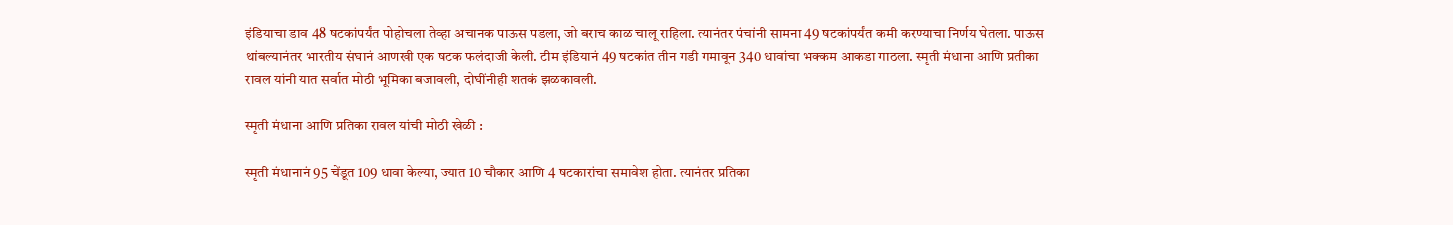इंडियाचा डाव 48 षटकांपर्यंत पोहोचला तेव्हा अचानक पाऊस पडला, जो बराच काळ चालू राहिला. त्यानंतर पंचांनी सामना 49 षटकांपर्यंत कमी करण्याचा निर्णय घेतला. पाऊस थांबल्यानंतर भारतीय संघानं आणखी एक षटक फलंदाजी केली. टीम इंडियानं 49 षटकांत तीन गडी गमावून 340 धावांचा भक्कम आकडा गाठला. स्मृती मंधाना आणि प्रतीका रावल यांनी यात सर्वात मोठी भूमिका बजावली, दोघींनीही शतकं झळकावली.

स्मृती मंधाना आणि प्रतिका रावल यांची मोठी खेळी :

स्मृती मंधानानं 95 चेंडूत 109 धावा केल्या, ज्यात 10 चौकार आणि 4 षटकारांचा समावेश होता. त्यानंतर प्रतिका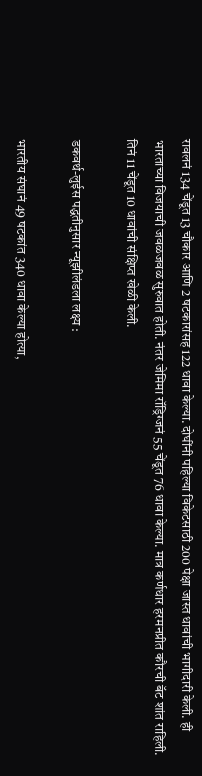रावलनं 134 चेंडूत 13 चौकार आणि 2 षटकारांसह 122 धावा केल्या. दोघींनी पहिल्या विकेटसाठी 200 पेक्षा जास्त धावांची भागीदारी केली. ही भारताच्या विजयाची जवळजवळ सुरुवात होती. नंतर जेमिमा रॉड्रिग्जनं 55 चेंडूत 76 धावा केल्या. मात्र कर्णधार हरमनप्रीत कौरची बॅट शांत राहिली. तिनं 11 चेंडूत 10 धावांची संक्षिप्त खेळी केली.

डकवर्थ-लुईस पद्धतीनुसार न्यूझीलंडला लक्ष्य :

भारतीय संघानं 49 षटकांत 340 धावा केल्या होत्या,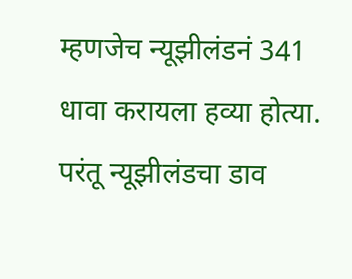म्हणजेच न्यूझीलंडनं 341 धावा करायला हव्या होत्या. परंतू न्यूझीलंडचा डाव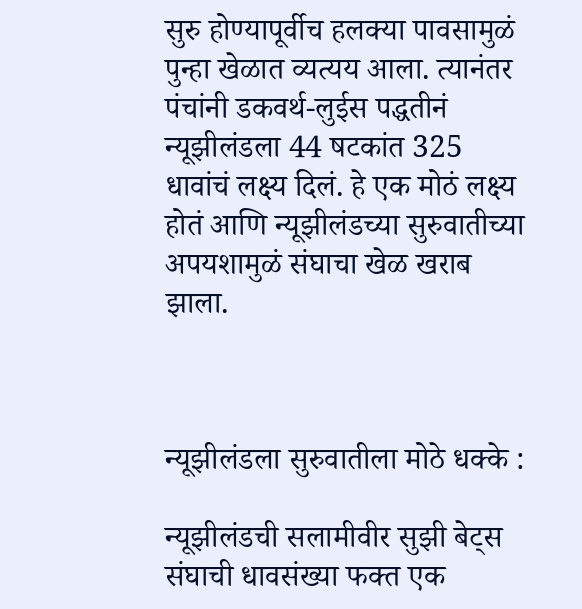सुरु होण्यापूर्वीच हलक्या पावसामुळं पुन्हा खेळात व्यत्यय आला. त्यानंतर पंचांनी डकवर्थ-लुईस पद्धतीनं न्यूझीलंडला 44 षटकांत 325 धावांचं लक्ष्य दिलं. हे एक मोठं लक्ष्य होतं आणि न्यूझीलंडच्या सुरुवातीच्या अपयशामुळं संघाचा खेळ खराब झाला.



न्यूझीलंडला सुरुवातीला मोठे धक्के :

न्यूझीलंडची सलामीवीर सुझी बेट्स संघाची धावसंख्या फक्त एक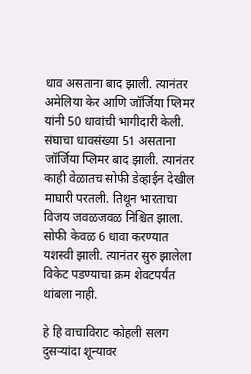धाव असताना बाद झाली. त्यानंतर अमेलिया केर आणि जॉर्जिया प्लिमर यांनी 50 धावांची भागीदारी केली. संघाचा धावसंख्या 51 असताना जॉर्जिया प्लिमर बाद झाली. त्यानंतर काही वेळातच सोफी डेव्हाईन देखील माघारी परतली. तिथून भारताचा विजय जवळजवळ निश्चित झाला. सोफी केवळ 6 धावा करण्यात यशस्वी झाली. त्यानंतर सुरु झालेला विकेट पडण्याचा क्रम शेवटपर्यंत थांबला नाही.

हे हि वाचाविराट कोहली सलग दुसऱ्यांदा शून्यावर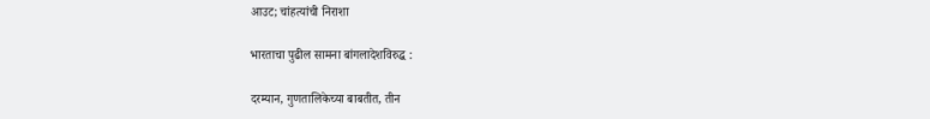आउट; चांहत्यांची निराशा

भारताचा पुढील सामना बांगलादेशविरुद्ध :

दरम्यान, गुणतालिकेच्या बाबतीत, तीन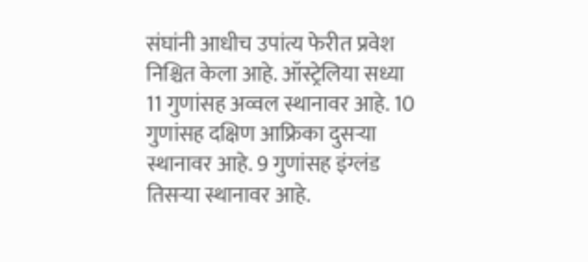संघांनी आधीच उपांत्य फेरीत प्रवेश निश्चित केला आहे. ऑस्ट्रेलिया सध्या 11 गुणांसह अव्वल स्थानावर आहे. 10 गुणांसह दक्षिण आफ्रिका दुसऱ्या स्थानावर आहे. 9 गुणांसह इंग्लंड तिसऱ्या स्थानावर आहे.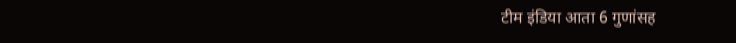टीम इंडिया आता 6 गुणांसह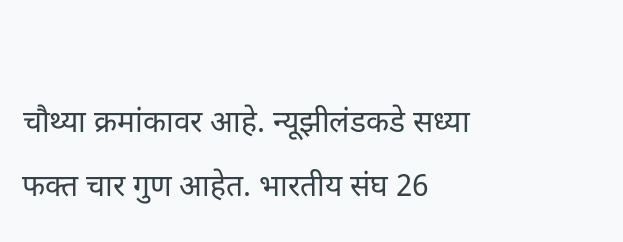चौथ्या क्रमांकावर आहे. न्यूझीलंडकडे सध्या फक्त चार गुण आहेत. भारतीय संघ 26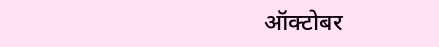ऑक्टोबर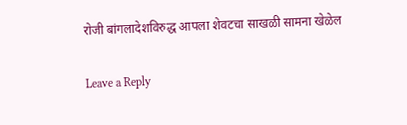रोजी बांगलादेशविरुद्ध आपला शेवटचा साखळी सामना खेळेल

Leave a Reply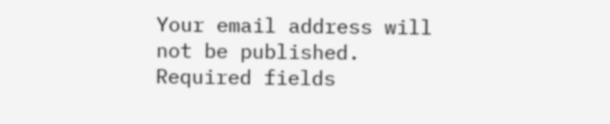Your email address will not be published. Required fields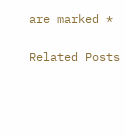are marked *

Related Posts